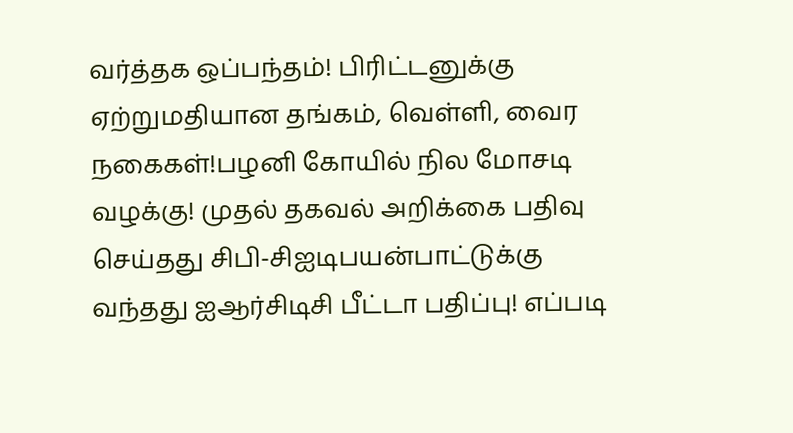வர்த்தக ஒப்பந்தம்! பிரிட்டனுக்கு ஏற்றுமதியான தங்கம், வெள்ளி, வைர நகைகள்!பழனி கோயில் நில மோசடி வழக்கு! முதல் தகவல் அறிக்கை பதிவு செய்தது சிபி-சிஐடிபயன்பாட்டுக்கு வந்தது ஐஆர்சிடிசி பீட்டா பதிப்பு! எப்படி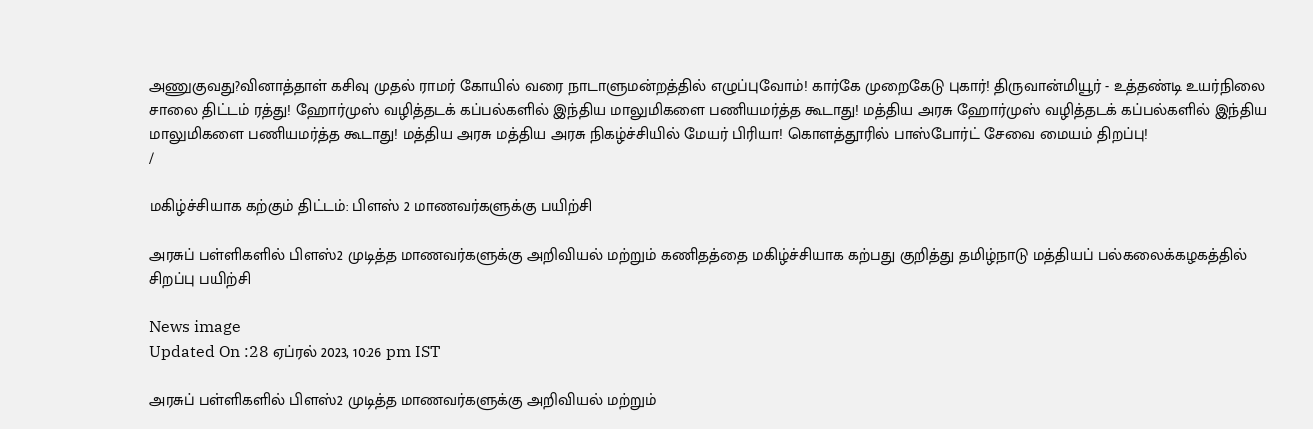அணுகுவது?வினாத்தாள் கசிவு முதல் ராமர் கோயில் வரை நாடாளுமன்றத்தில் எழுப்புவோம்! கார்கே முறைகேடு புகார்! திருவான்மியூர் - உத்தண்டி உயர்நிலை சாலை திட்டம் ரத்து! ஹோர்முஸ் வழித்தடக் கப்பல்களில் இந்திய மாலுமிகளை பணியமர்த்த கூடாது! மத்திய அரசு ஹோர்முஸ் வழித்தடக் கப்பல்களில் இந்திய மாலுமிகளை பணியமர்த்த கூடாது! மத்திய அரசு மத்திய அரசு நிகழ்ச்சியில் மேயர் பிரியா! கொளத்தூரில் பாஸ்போர்ட் சேவை மையம் திறப்பு!
/

மகிழ்ச்சியாக கற்கும் திட்டம்: பிளஸ் 2 மாணவர்களுக்கு பயிற்சி

அரசுப் பள்ளிகளில் பிளஸ்2 முடித்த மாணவர்களுக்கு அறிவியல் மற்றும் கணிதத்தை மகிழ்ச்சியாக கற்பது குறித்து தமிழ்நாடு மத்தியப் பல்கலைக்கழகத்தில் சிறப்பு பயிற்சி

News image
Updated On :28 ஏப்ரல் 2023, 10:26 pm IST

அரசுப் பள்ளிகளில் பிளஸ்2 முடித்த மாணவர்களுக்கு அறிவியல் மற்றும்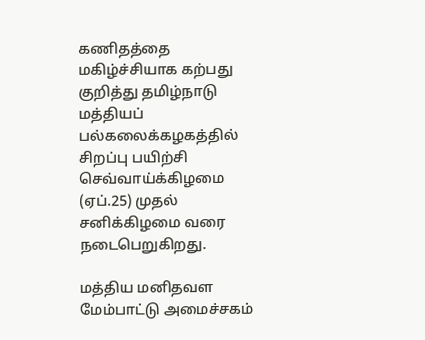கணிதத்தை மகிழ்ச்சியாக கற்பது குறித்து தமிழ்நாடு மத்தியப் பல்கலைக்கழகத்தில் சிறப்பு பயிற்சி செவ்வாய்க்கிழமை (ஏப்.25) முதல் சனிக்கிழமை வரை நடைபெறுகிறது.

மத்திய மனிதவள மேம்பாட்டு அமைச்சகம்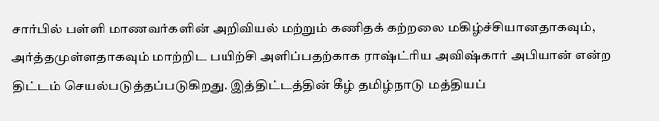சார்பில் பள்ளி மாணவர்களின் அறிவியல் மற்றும் கணிதக் கற்றலை மகிழ்ச்சியானதாகவும், அர்த்தமுள்ளதாகவும் மாற்றிட பயிற்சி அளிப்பதற்காக ராஷ்ட்ரிய அவிஷ்கார் அபியான் என்ற திட்டம் செயல்படுத்தப்படுகிறது. இத்திட்டத்தின் கீழ் தமிழ்நாடு மத்தியப்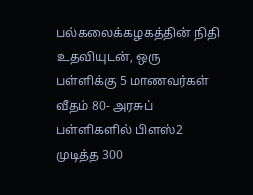பல்கலைக்கழகத்தின் நிதி உதவியுடன், ஒரு பள்ளிக்கு 5 மாணவர்கள் வீதம் 80- அரசுப் பள்ளிகளில் பிளஸ்2 முடித்த 300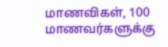மாணவிகள், 100 மாணவர்களுக்கு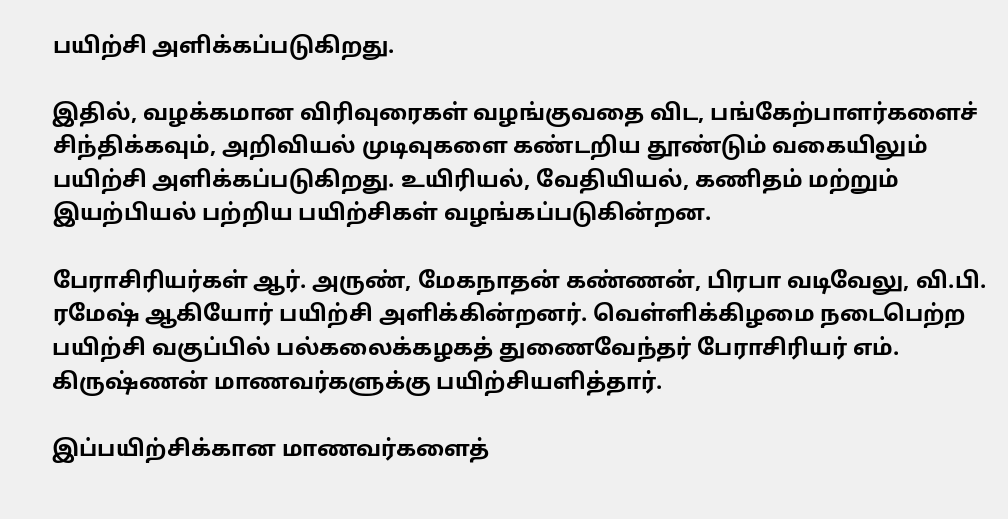பயிற்சி அளிக்கப்படுகிறது.

இதில், வழக்கமான விரிவுரைகள் வழங்குவதை விட, பங்கேற்பாளர்களைச் சிந்திக்கவும், அறிவியல் முடிவுகளை கண்டறிய தூண்டும் வகையிலும் பயிற்சி அளிக்கப்படுகிறது. உயிரியல், வேதியியல், கணிதம் மற்றும் இயற்பியல் பற்றிய பயிற்சிகள் வழங்கப்படுகின்றன.

பேராசிரியர்கள் ஆர். அருண், மேகநாதன் கண்ணன், பிரபா வடிவேலு, வி.பி. ரமேஷ் ஆகியோர் பயிற்சி அளிக்கின்றனர். வெள்ளிக்கிழமை நடைபெற்ற பயிற்சி வகுப்பில் பல்கலைக்கழகத் துணைவேந்தர் பேராசிரியர் எம். கிருஷ்ணன் மாணவர்களுக்கு பயிற்சியளித்தார்.

இப்பயிற்சிக்கான மாணவர்களைத்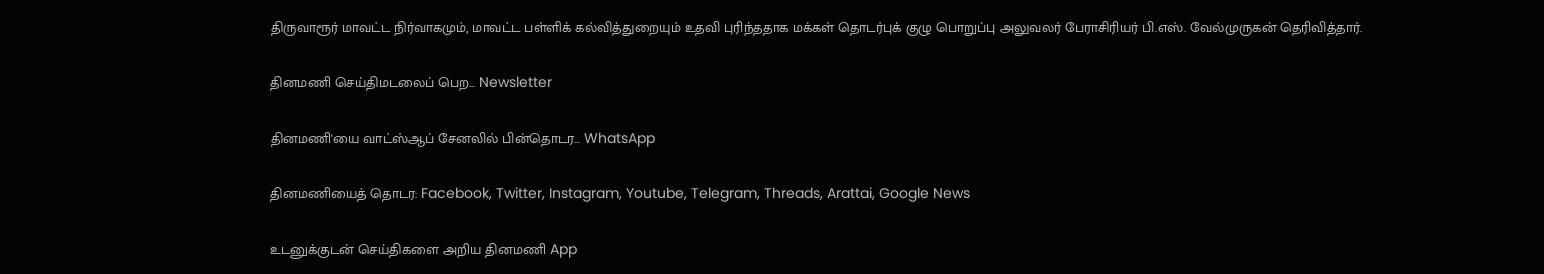திருவாரூர் மாவட்ட நிர்வாகமும், மாவட்ட பள்ளிக் கல்வித்துறையும் உதவி புரிந்ததாக மக்கள் தொடர்புக் குழு பொறுப்பு அலுவலர் பேராசிரியர் பி.எஸ். வேல்முருகன் தெரிவித்தார்.

தினமணி செய்திமடலைப் பெற... Newsletter

தினமணி'யை வாட்ஸ்ஆப் சேனலில் பின்தொடர... WhatsApp

தினமணியைத் தொடர: Facebook, Twitter, Instagram, Youtube, Telegram, Threads, Arattai, Google News

உடனுக்குடன் செய்திகளை அறிய தினமணி App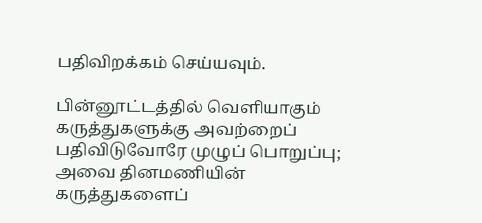பதிவிறக்கம் செய்யவும்.

பின்னூட்டத்தில் வெளியாகும் கருத்துகளுக்கு அவற்றைப் பதிவிடுவோரே முழுப் பொறுப்பு; அவை தினமணியின் கருத்துகளைப்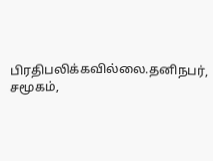பிரதிபலிக்கவில்லை.தனிநபர், சமூகம்,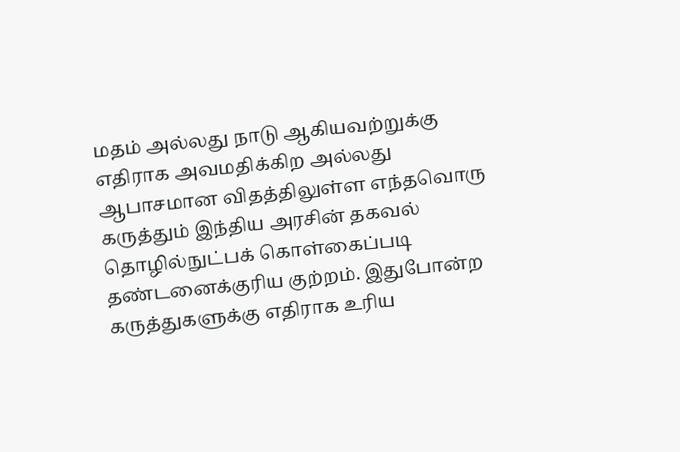மதம் அல்லது நாடு ஆகியவற்றுக்கு எதிராக அவமதிக்கிற அல்லது ஆபாசமான விதத்திலுள்ள எந்தவொரு கருத்தும் இந்திய அரசின் தகவல் தொழில்நுட்பக் கொள்கைப்படி தண்டனைக்குரிய குற்றம். இதுபோன்ற கருத்துகளுக்கு எதிராக உரிய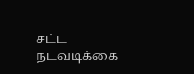சட்ட நடவடிக்கை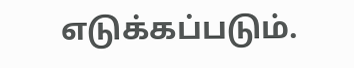எடுக்கப்படும்.